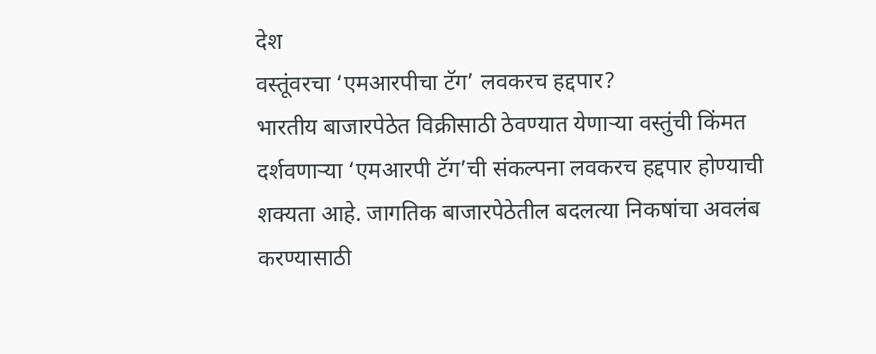देश
वस्तूंवरचा ‘एमआरपीचा टॅग’ लवकरच हद्दपार?
भारतीय बाजारपेठेत विक्रीसाठी ठेवण्यात येणाऱ्या वस्तुंची किंमत दर्शवणाऱ्या ‘एमआरपी टॅग’ची संकल्पना लवकरच हद्दपार होण्याची शक्यता आहे. जागतिक बाजारपेठेतील बदलत्या निकषांचा अवलंब करण्यासाठी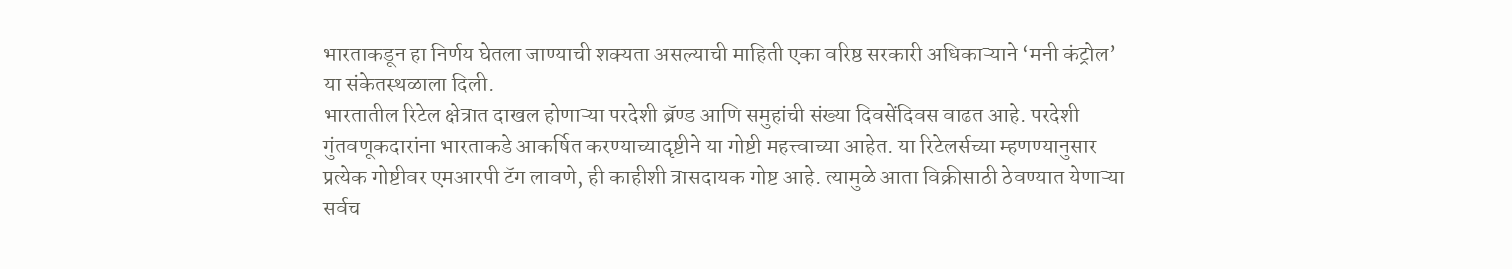भारताकडून हा निर्णय घेतला जाण्याची शक्यता असल्याची माहिती एका वरिष्ठ सरकारी अधिकाऱ्याने ‘मनी कंट्रोल’ या संकेतस्थळाला दिली.
भारतातील रिटेल क्षेत्रात दाखल होणाऱ्या परदेशी ब्रॅण्ड आणि समुहांची संख्या दिवसेंदिवस वाढत आहे. परदेशी गुंतवणूकदारांना भारताकडे आकर्षित करण्याच्यादृष्टीने या गोष्टी महत्त्वाच्या आहेत. या रिटेलर्सच्या म्हणण्यानुसार प्रत्येक गोष्टीवर एमआरपी टॅग लावणे, ही काहीशी त्रासदायक गोष्ट आहे. त्यामुळे आता विक्रीसाठी ठेवण्यात येणाऱ्या सर्वच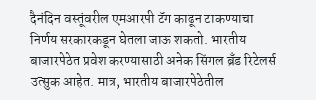दैनंदिन वस्तूंवरील एमआरपी टॅग काढून टाकण्याचा निर्णय सरकारकडून घेतला जाऊ शकतो. भारतीय बाजारपेठेत प्रवेश करण्यासाठी अनेक सिंगल ब्रँड रिटेलर्स उत्सुक आहेत. मात्र, भारतीय बाजारपेठेतील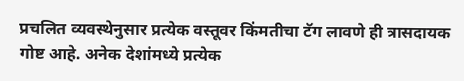प्रचलित व्यवस्थेनुसार प्रत्येक वस्तूवर किंमतीचा टॅग लावणे ही त्रासदायक गोष्ट आहे. अनेक देशांमध्ये प्रत्येक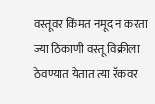वस्तूवर किंमत नमूद न करता ज्या ठिकाणी वस्तू विक्रीला ठेवण्यात येतात त्या रॅकवर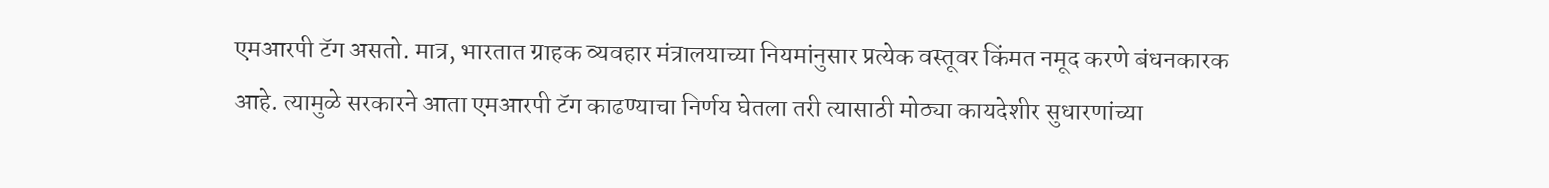एमआरपी टॅग असतो. मात्र, भारतात ग्राहक व्यवहार मंत्रालयाच्या नियमांनुसार प्रत्येक वस्तूवर किंमत नमूद करणे बंधनकारक आहे. त्यामुळे सरकारने आता एमआरपी टॅग काढण्याचा निर्णय घेतला तरी त्यासाठी मोठ्या कायदेशीर सुधारणांच्या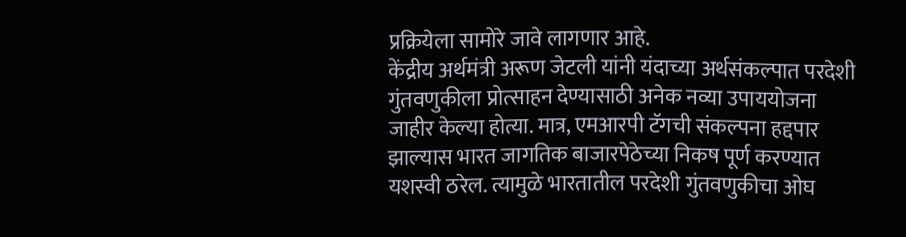प्रक्रियेला सामोरे जावे लागणार आहे.
केंद्रीय अर्थमंत्री अरूण जेटली यांनी यंदाच्या अर्थसंकल्पात परदेशी गुंतवणुकीला प्रोत्साहन देण्यासाठी अनेक नव्या उपाययोजना जाहीर केल्या होत्या. मात्र, एमआरपी टॅगची संकल्पना हद्दपार झाल्यास भारत जागतिक बाजारपेठेच्या निकष पूर्ण करण्यात यशस्वी ठरेल. त्यामुळे भारतातील परदेशी गुंतवणुकीचा ओघ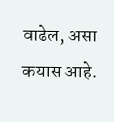वाढेल, असा कयास आहे.